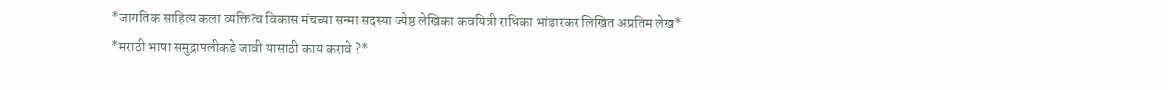*जागतिक साहित्य कला व्यक्तित्व विकास मंचच्या सन्मा सदस्या ज्येष्ठ लेखिका कवयित्री राधिका भांडारकर लिखित अप्रतिम लेख*
*मराठी भाषा समुद्रापलीकडे जावी यासाठी काय करावे ?*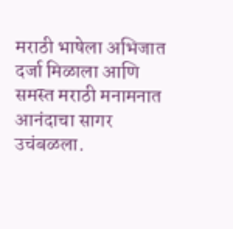मराठी भाषेला अभिजात दर्जा मिळाला आणि समस्त मराठी मनामनात आनंदाचा सागर उचंबळला.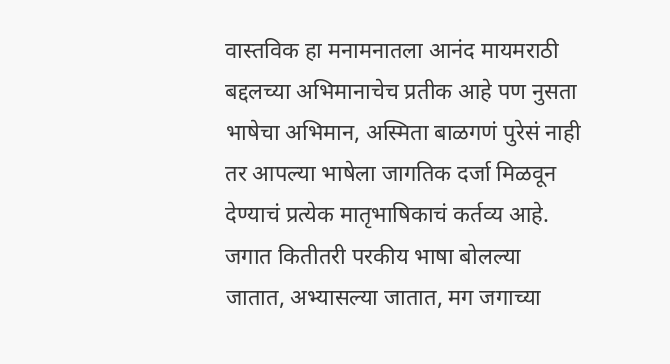वास्तविक हा मनामनातला आनंद मायमराठी बद्दलच्या अभिमानाचेच प्रतीक आहे पण नुसता भाषेचा अभिमान, अस्मिता बाळगणं पुरेसं नाही तर आपल्या भाषेला जागतिक दर्जा मिळवून देण्याचं प्रत्येक मातृभाषिकाचं कर्तव्य आहे. जगात कितीतरी परकीय भाषा बोलल्या जातात, अभ्यासल्या जातात, मग जगाच्या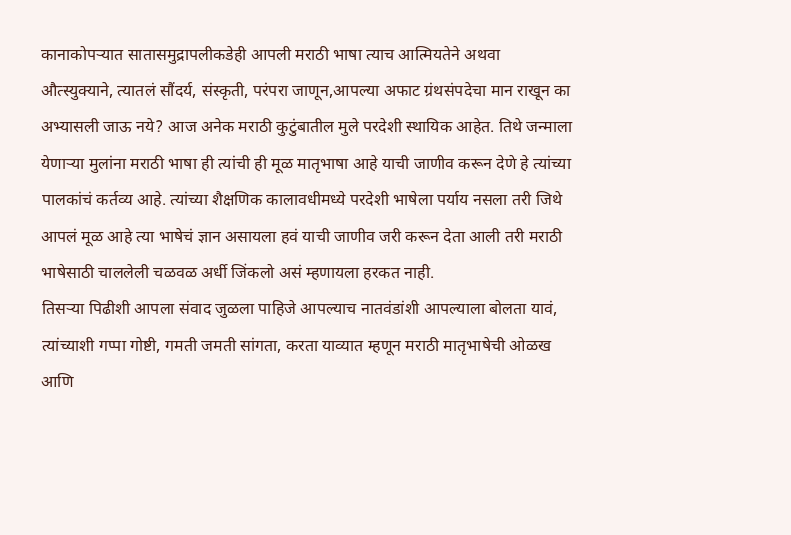कानाकोपऱ्यात सातासमुद्रापलीकडेही आपली मराठी भाषा त्याच आत्मियतेने अथवा औत्स्युक्याने, त्यातलं सौंदर्य, संस्कृती, परंपरा जाणून,आपल्या अफाट ग्रंथसंपदेचा मान राखून का अभ्यासली जाऊ नये? आज अनेक मराठी कुटुंबातील मुले परदेशी स्थायिक आहेत. तिथे जन्माला येणाऱ्या मुलांना मराठी भाषा ही त्यांची ही मूळ मातृभाषा आहे याची जाणीव करून देणे हे त्यांच्या पालकांचं कर्तव्य आहे. त्यांच्या शैक्षणिक कालावधीमध्ये परदेशी भाषेला पर्याय नसला तरी जिथे आपलं मूळ आहे त्या भाषेचं ज्ञान असायला हवं याची जाणीव जरी करून देता आली तरी मराठी भाषेसाठी चाललेली चळवळ अर्धी जिंकलो असं म्हणायला हरकत नाही.
तिसऱ्या पिढीशी आपला संवाद जुळला पाहिजे आपल्याच नातवंडांशी आपल्याला बोलता यावं, त्यांच्याशी गप्पा गोष्टी, गमती जमती सांगता, करता याव्यात म्हणून मराठी मातृभाषेची ओळख आणि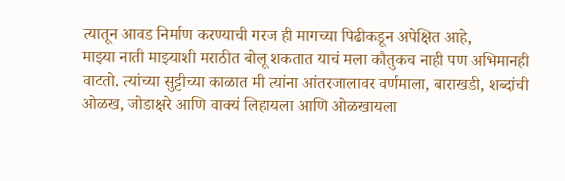त्यातून आवड निर्माण करण्याची गरज ही मागच्या पिढीकडून अपेक्षित आहे,
माझ्या नाती माझ्याशी मराठीत बोलू शकतात याचं मला कौतुकच नाही पण अभिमानही वाटतो. त्यांच्या सुट्टीच्या काळात मी त्यांना आंतरजालावर वर्णमाला, बाराखडी, शब्दांची ओळख, जोडाक्षरे आणि वाक्यं लिहायला आणि ओळखायला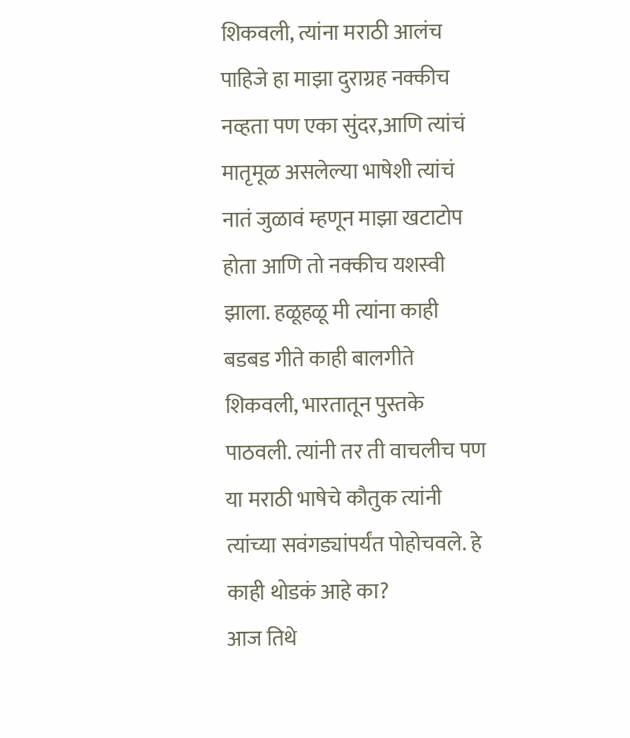शिकवली, त्यांना मराठी आलंच पाहिजे हा माझा दुराग्रह नक्कीच नव्हता पण एका सुंदर,आणि त्यांचं मातृमूळ असलेल्या भाषेशी त्यांचं नातं जुळावं म्हणून माझा खटाटोप होता आणि तो नक्कीच यशस्वी झाला. हळूहळू मी त्यांना काही बडबड गीते काही बालगीते शिकवली, भारतातून पुस्तके पाठवली. त्यांनी तर ती वाचलीच पण या मराठी भाषेचे कौतुक त्यांनी त्यांच्या सवंगड्यांपर्यंत पोहोचवले. हे काही थोडकं आहे का?
आज तिथे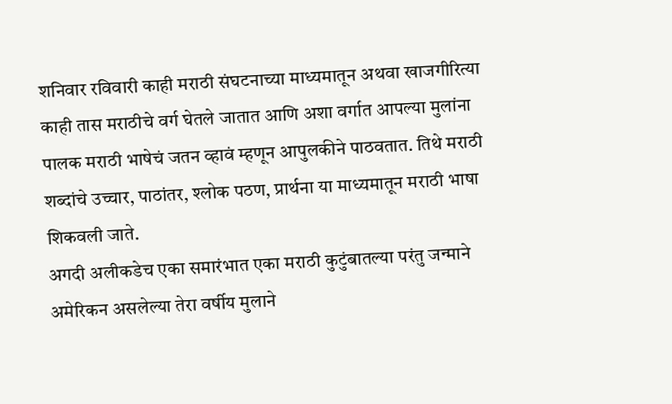शनिवार रविवारी काही मराठी संघटनाच्या माध्यमातून अथवा खाजगीरित्या काही तास मराठीचे वर्ग घेतले जातात आणि अशा वर्गात आपल्या मुलांना पालक मराठी भाषेचं जतन व्हावं म्हणून आपुलकीने पाठवतात. तिथे मराठी शब्दांचे उच्चार, पाठांतर, श्लोक पठण, प्रार्थना या माध्यमातून मराठी भाषा शिकवली जाते.
अगदी अलीकडेच एका समारंभात एका मराठी कुटुंबातल्या परंतु जन्माने अमेरिकन असलेल्या तेरा वर्षीय मुलाने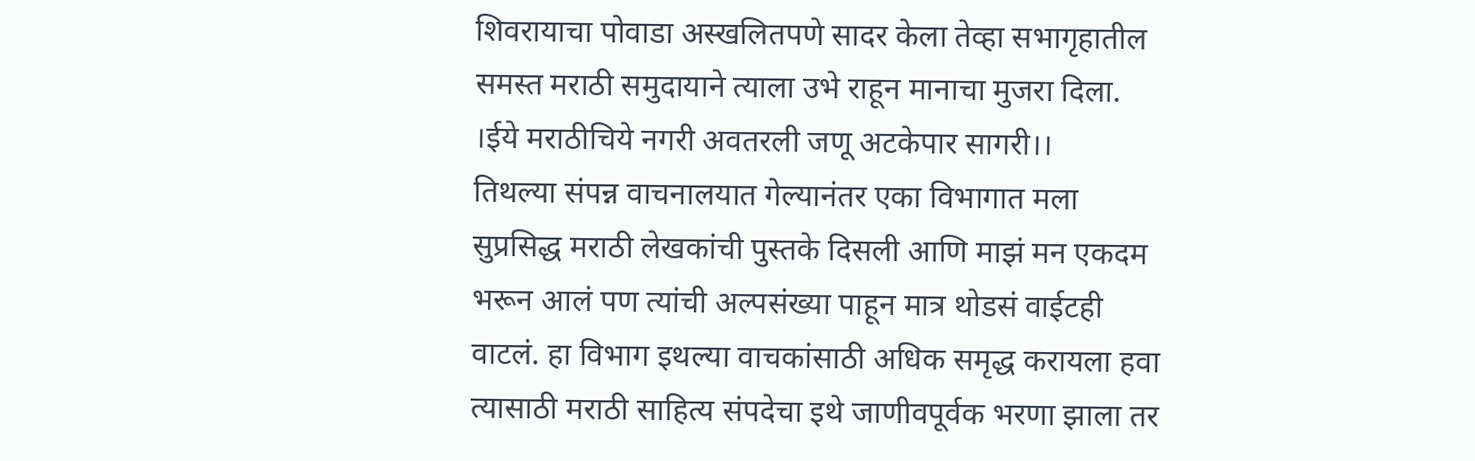शिवरायाचा पोवाडा अस्खलितपणे सादर केला तेव्हा सभागृहातील समस्त मराठी समुदायाने त्याला उभे राहून मानाचा मुजरा दिला.
।ईये मराठीचिये नगरी अवतरली जणू अटकेपार सागरी।।
तिथल्या संपन्न वाचनालयात गेल्यानंतर एका विभागात मला सुप्रसिद्ध मराठी लेखकांची पुस्तके दिसली आणि माझं मन एकदम भरून आलं पण त्यांची अल्पसंख्या पाहून मात्र थोडसं वाईटही वाटलं. हा विभाग इथल्या वाचकांसाठी अधिक समृद्ध करायला हवा त्यासाठी मराठी साहित्य संपदेचा इथे जाणीवपूर्वक भरणा झाला तर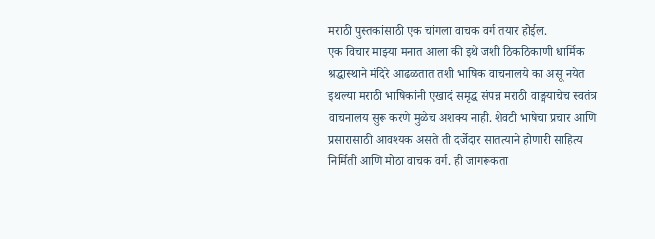मराठी पुस्तकांसाठी एक चांगला वाचक वर्ग तयार होईल.
एक विचार माझ्या मनात आला की इथे जशी ठिकठिकाणी धार्मिक श्रद्धास्थाने मंदिरे आढळतात तशी भाषिक वाचनालये का असू नयेत इथल्या मराठी भाषिकांनी एखादं समृद्ध संपन्न मराठी वाङ्मयाचेच स्वतंत्र वाचनालय सुरू करणे मुळेच अशक्य नाही. शेवटी भाषेचा प्रचार आणि प्रसारासाठी आवश्यक असते ती दर्जेदार सातत्याने होणारी साहित्य निर्मिती आणि मोठा वाचक वर्ग. ही जागरूकता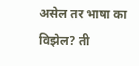असेल तर भाषा का विझेल? ती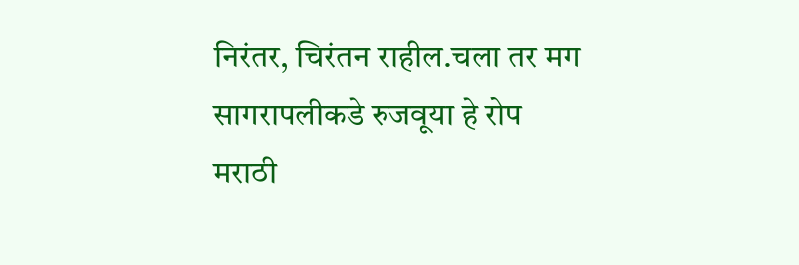निरंतर, चिरंतन राहील.चला तर मग सागरापलीकडे रुजवूया हे रोप मराठी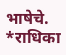भाषेचे.
*राधिका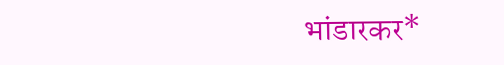भांडारकर*